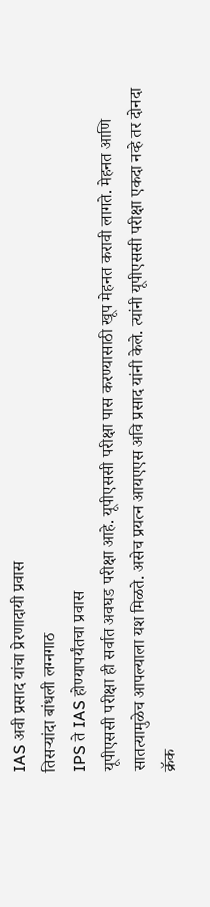IAS अवी प्रसाद यांचा प्रेरणादायी प्रवास
तिसऱ्यांदा बांधली लग्नगाठ
IPS ते IAS होण्यापर्यंतचा प्रवास
यूपीएससी परीक्षा ही सर्वात अवघड परीक्षा आहे. यूपीएससी परीक्षा पास करण्यासाठी खूप मेहनत करावी लागते. मेहनत आणि सातत्यामुळेच आपल्याला यश मिळते. असेच प्रयत्न आयएएस अवि प्रसाद यांनी केले. त्यांनी यूपीएससी परीक्षा एकदा नव्हे तर दोनदा क्रॅक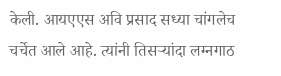केली. आयएएस अवि प्रसाद सध्या चांगलेच चर्चेत आले आहे. त्यांनी तिसऱ्यांदा लग्नगाठ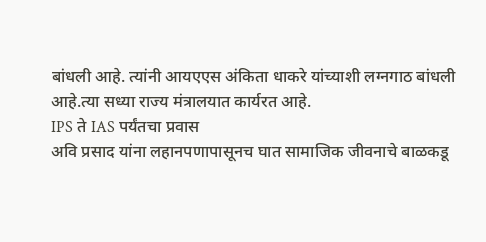बांधली आहे. त्यांनी आयएएस अंकिता धाकरे यांच्याशी लग्नगाठ बांधली आहे.त्या सध्या राज्य मंत्रालयात कार्यरत आहे.
IPS ते IAS पर्यंतचा प्रवास
अवि प्रसाद यांना लहानपणापासूनच घात सामाजिक जीवनाचे बाळकडू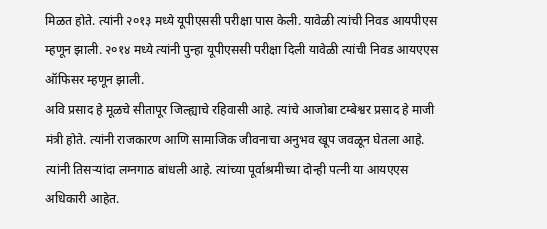मिळत होते. त्यांनी २०१३ मध्ये यूपीएससी परीक्षा पास केली. यावेळी त्यांची निवड आयपीएस म्हणून झाली. २०१४ मध्ये त्यांनी पुन्हा यूपीएससी परीक्षा दिली यावेळी त्यांची निवड आयएएस ऑफिसर म्हणून झाली.
अवि प्रसाद हे मूळचे सीतापूर जिल्ह्याचे रहिवासी आहे. त्यांचे आजोबा टम्बेश्वर प्रसाद हे माजी मंत्री होते. त्यांनी राजकारण आणि सामाजिक जीवनाचा अनुभव खूप जवळून घेतला आहे. त्यांनी तिसऱ्यांदा लग्नगाठ बांधली आहे. त्यांच्या पूर्वाश्रमीच्या दोन्ही पत्नी या आयएएस अधिकारी आहेत.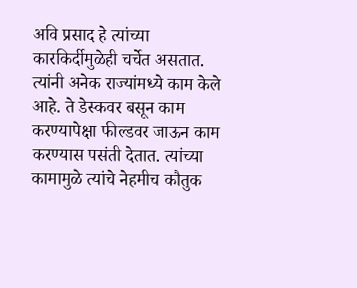अवि प्रसाद हे त्यांच्या कारकिर्दीमुळेही चर्चेत असतात. त्यांनी अनेक राज्यांमध्ये काम केले आहे. ते डेस्कवर बसून काम करण्यापेक्षा फील्डवर जाऊन काम करण्यास पसंती देतात. त्यांच्या कामामुळे त्यांचे नेहमीच कौतुक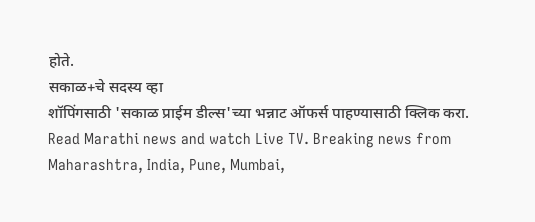होते.
सकाळ+चे सदस्य व्हा
शॉपिंगसाठी 'सकाळ प्राईम डील्स'च्या भन्नाट ऑफर्स पाहण्यासाठी क्लिक करा.
Read Marathi news and watch Live TV. Breaking news from Maharashtra, India, Pune, Mumbai,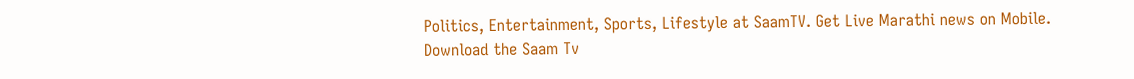Politics, Entertainment, Sports, Lifestyle at SaamTV. Get Live Marathi news on Mobile. Download the Saam Tv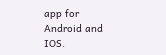app for Android and IOS.